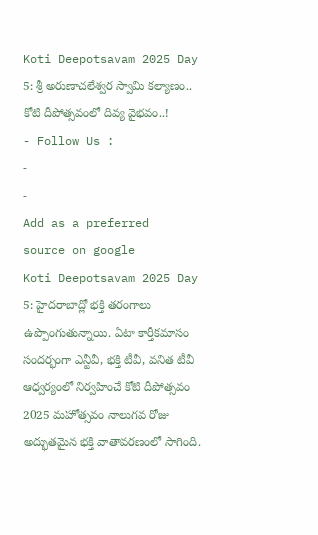Koti Deepotsavam 2025 Day 5: శ్రీ అరుణాచలేశ్వర స్వామి కల్యాణం.. కోటి దీపోత్సవంలో దివ్య వైభవం..!
- Follow Us :
-
-
Add as a preferred
source on google
Koti Deepotsavam 2025 Day 5: హైదరాబాద్లో భక్తి తరంగాలు ఉప్పొంగుతున్నాయి. ఏటా కార్తీకమాసం సందర్భంగా ఎన్టీవీ, భక్తి టీవీ, వనిత టీవీ ఆధ్వర్యంలో నిర్వహించే కోటి దీపోత్సవం 2025 మహోత్సవం నాలుగవ రోజు అద్భుతమైన భక్తి వాతావరణంలో సాగింది.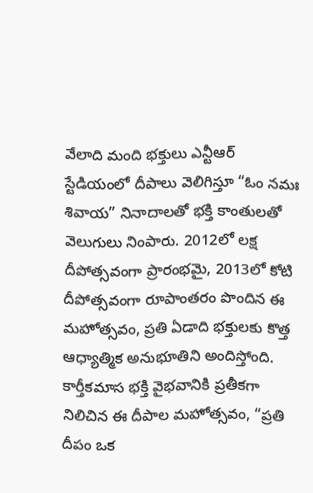వేలాది మంది భక్తులు ఎన్టీఆర్ స్టేడియంలో దీపాలు వెలిగిస్తూ “ఓం నమః శివాయ” నినాదాలతో భక్తి కాంతులతో వెలుగులు నింపారు. 2012లో లక్ష దీపోత్సవంగా ప్రారంభమై, 2013లో కోటి దీపోత్సవంగా రూపాంతరం పొందిన ఈ మహోత్సవం, ప్రతి ఏడాది భక్తులకు కొత్త ఆధ్యాత్మిక అనుభూతిని అందిస్తోంది. కార్తీకమాస భక్తి వైభవానికి ప్రతీకగా నిలిచిన ఈ దీపాల మహోత్సవం, “ప్రతి దీపం ఒక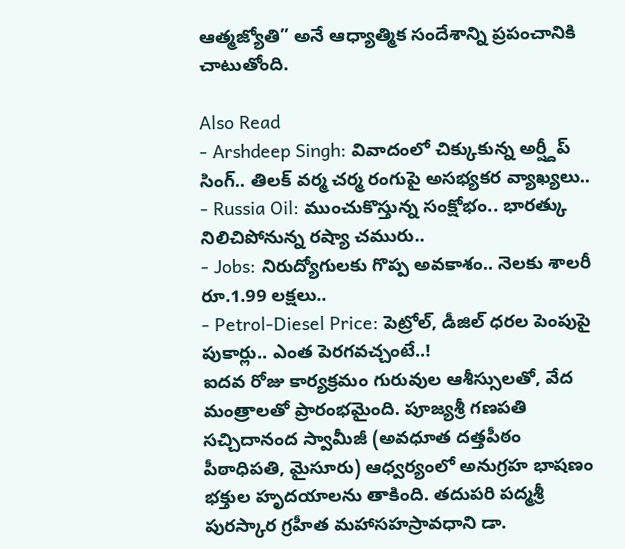ఆత్మజ్యోతి” అనే ఆధ్యాత్మిక సందేశాన్ని ప్రపంచానికి చాటుతోంది.

Also Read
- Arshdeep Singh: వివాదంలో చిక్కుకున్న అర్ష్దీప్ సింగ్.. తిలక్ వర్మ చర్మ రంగుపై అసభ్యకర వ్యాఖ్యలు..
- Russia Oil: ముంచుకొస్తున్న సంక్షోభం.. భారత్కు నిలిచిపోనున్న రష్యా చమురు..
- Jobs: నిరుద్యోగులకు గొప్ప అవకాశం.. నెలకు శాలరీ రూ.1.99 లక్షలు..
- Petrol-Diesel Price: పెట్రోల్, డీజిల్ ధరల పెంపుపై పుకార్లు.. ఎంత పెరగవచ్చంటే..!
ఐదవ రోజు కార్యక్రమం గురువుల ఆశీస్సులతో, వేద మంత్రాలతో ప్రారంభమైంది. పూజ్యశ్రీ గణపతి సచ్చిదానంద స్వామీజీ (అవధూత దత్తపీఠం పీఠాధిపతి, మైసూరు) ఆధ్వర్యంలో అనుగ్రహ భాషణం భక్తుల హృదయాలను తాకింది. తదుపరి పద్మశ్రీ పురస్కార గ్రహీత మహాసహస్రావధాని డా.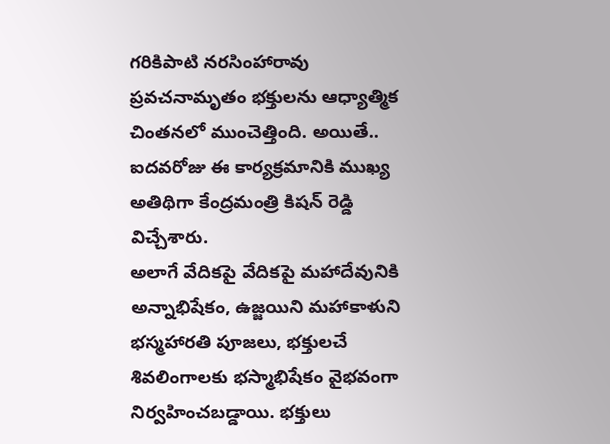గరికిపాటి నరసింహారావు ప్రవచనామృతం భక్తులను ఆధ్యాత్మిక చింతనలో ముంచెత్తింది. అయితే.. ఐదవరోజు ఈ కార్యక్రమానికి ముఖ్య అతిథిగా కేంద్రమంత్రి కిషన్ రెడ్డి విచ్చేశారు.
అలాగే వేదికపై వేదికపై మహాదేవునికి అన్నాభిషేకం, ఉజ్జయిని మహాకాళుని భస్మహారతి పూజలు, భక్తులచే శివలింగాలకు భస్మాభిషేకం వైభవంగా నిర్వహించబడ్డాయి. భక్తులు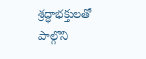శ్రద్ధాభక్తులతో పాల్గొని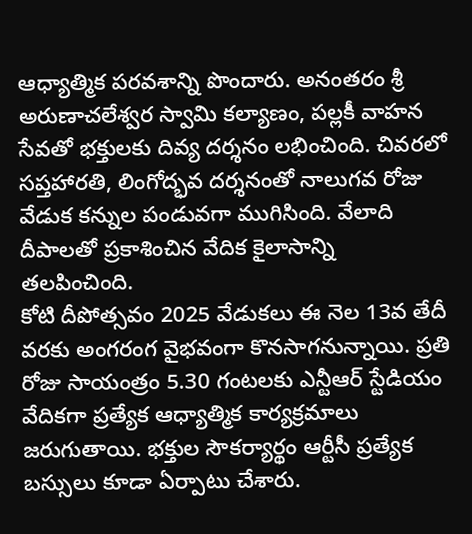ఆధ్యాత్మిక పరవశాన్ని పొందారు. అనంతరం శ్రీ అరుణాచలేశ్వర స్వామి కల్యాణం, పల్లకీ వాహన సేవతో భక్తులకు దివ్య దర్శనం లభించింది. చివరలో సప్తహారతి, లింగోద్భవ దర్శనంతో నాలుగవ రోజు వేడుక కన్నుల పండువగా ముగిసింది. వేలాది దీపాలతో ప్రకాశించిన వేదిక కైలాసాన్ని తలపించింది.
కోటి దీపోత్సవం 2025 వేడుకలు ఈ నెల 13వ తేదీ వరకు అంగరంగ వైభవంగా కొనసాగనున్నాయి. ప్రతి రోజు సాయంత్రం 5.30 గంటలకు ఎన్టీఆర్ స్టేడియం వేదికగా ప్రత్యేక ఆధ్యాత్మిక కార్యక్రమాలు జరుగుతాయి. భక్తుల సౌకర్యార్థం ఆర్టీసీ ప్రత్యేక బస్సులు కూడా ఏర్పాటు చేశారు.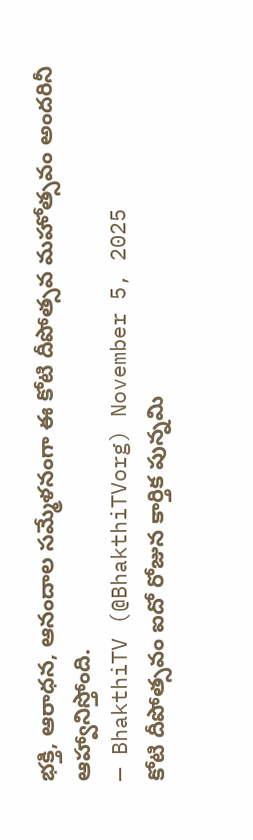భక్తి, ఆరాధన, ఆనందాల సమ్మేళనంగా ఈ కోటి దీపోత్సవ మహోత్సవం అందరినీ ఆహ్వానిస్తోంది.
— BhakthiTV (@BhakthiTVorg) November 5, 2025
కోటి దీపోత్సవం ఐదో రోజున కార్తిక పున్నమి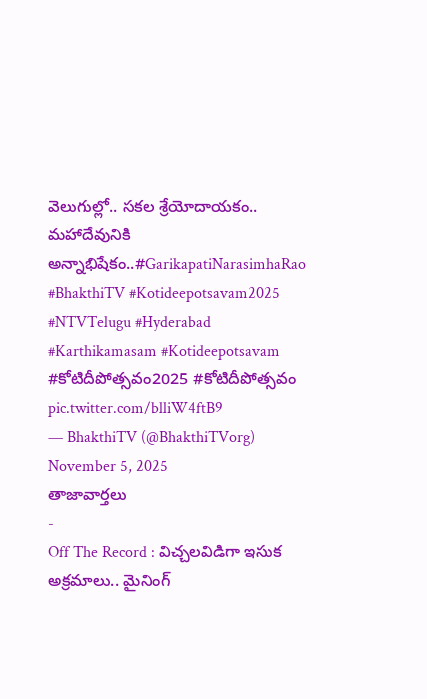వెలుగుల్లో.. సకల శ్రేయోదాయకం.. మహాదేవునికి అన్నాభిషేకం..#GarikapatiNarasimhaRao #BhakthiTV #Kotideepotsavam2025 #NTVTelugu #Hyderabad #Karthikamasam #Kotideepotsavam #కోటిదీపోత్సవం2025 #కోటిదీపోత్సవం pic.twitter.com/blliW4ftB9
— BhakthiTV (@BhakthiTVorg) November 5, 2025
తాజావార్తలు
-
Off The Record : విచ్చలవిడిగా ఇసుక అక్రమాలు.. మైనింగ్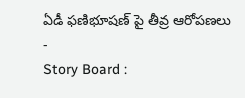ఏడీ ఫణిభూషణ్ పై తీవ్ర ఆరోపణలు
-
Story Board :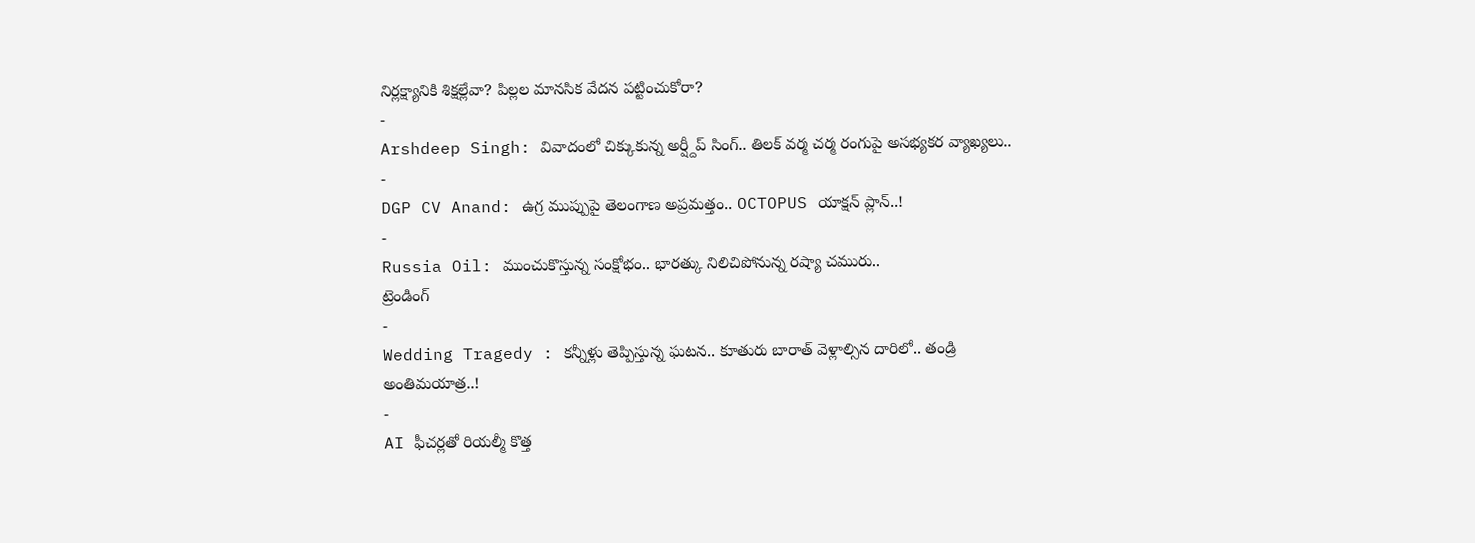నిర్లక్ష్యానికి శిక్షల్లేవా? పిల్లల మానసిక వేదన పట్టించుకోరా?
-
Arshdeep Singh: వివాదంలో చిక్కుకున్న అర్ష్దీప్ సింగ్.. తిలక్ వర్మ చర్మ రంగుపై అసభ్యకర వ్యాఖ్యలు..
-
DGP CV Anand: ఉగ్ర ముప్పుపై తెలంగాణ అప్రమత్తం.. OCTOPUS యాక్షన్ ప్లాన్..!
-
Russia Oil: ముంచుకొస్తున్న సంక్షోభం.. భారత్కు నిలిచిపోనున్న రష్యా చమురు..
ట్రెండింగ్
-
Wedding Tragedy : కన్నీళ్లు తెప్పిస్తున్న ఘటన.. కూతురు బారాత్ వెళ్లాల్సిన దారిలో.. తండ్రి అంతిమయాత్ర..!
-
AI ఫీచర్లతో రియల్మీ కొత్త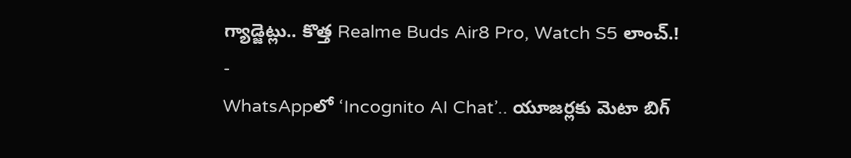గ్యాడ్జెట్లు.. కొత్త Realme Buds Air8 Pro, Watch S5 లాంచ్.!
-
WhatsAppలో ‘Incognito AI Chat’.. యూజర్లకు మెటా బిగ్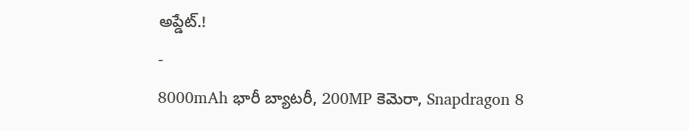అప్డేట్.!
-
8000mAh భారీ బ్యాటరీ, 200MP కెమెరా, Snapdragon 8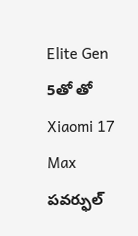Elite Gen 5తో తో Xiaomi 17 Max పవర్ఫుల్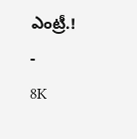ఎంట్రీ.!
-
8K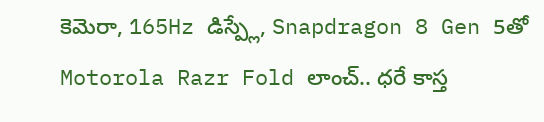కెమెరా, 165Hz డిస్ప్లే, Snapdragon 8 Gen 5తో Motorola Razr Fold లాంచ్.. ధరే కాస్త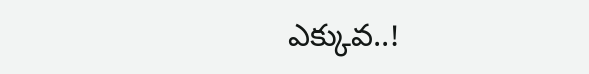ఎక్కువ..!